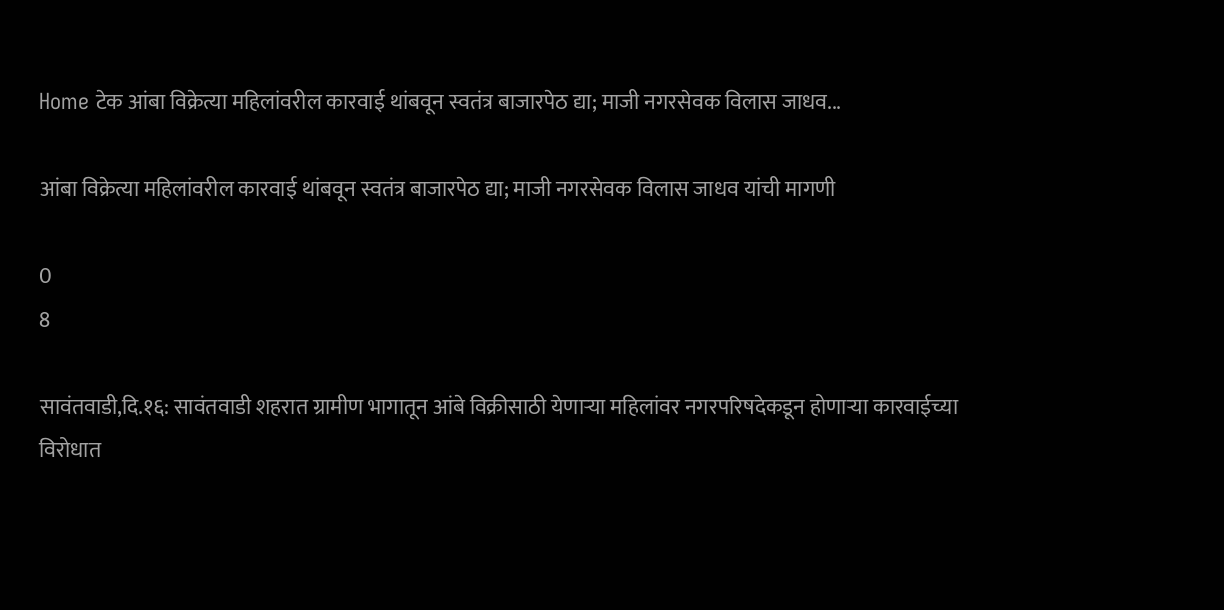Home टेक आंबा विक्रेत्या महिलांवरील कारवाई थांबवून स्वतंत्र बाजारपेठ द्या; माजी नगरसेवक विलास जाधव...

आंबा विक्रेत्या महिलांवरील कारवाई थांबवून स्वतंत्र बाजारपेठ द्या; माजी नगरसेवक विलास जाधव यांची मागणी

0
8

सावंतवाडी,दि.१६: सावंतवाडी शहरात ग्रामीण भागातून आंबे विक्रीसाठी येणाऱ्या महिलांवर नगरपरिषदेकडून होणाऱ्या कारवाईच्या विरोधात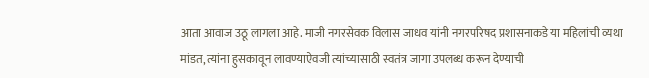आता आवाज उठू लागला आहे. माजी नगरसेवक विलास जाधव यांनी नगरपरिषद प्रशासनाकडे या महिलांची व्यथा मांडत, त्यांना हुसकावून लावण्याऐवजी त्यांच्यासाठी स्वतंत्र जागा उपलब्ध करून देण्याची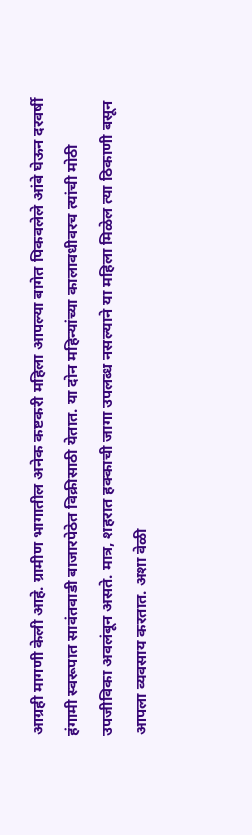आग्रही मागणी केली आहे. ग्रामीण भागातील अनेक कष्टकरी महिला आपल्या बागेत पिकवलेले आंबे घेऊन दरवर्षी हंगामी स्वरूपात सावंतवाडी बाजारपेठेत विक्रीसाठी येतात. या दोन महिन्यांच्या कालावधीवरच त्यांची मोठी उपजीविका अवलंबून असते. मात्र, शहरात हक्काची जागा उपलब्ध नसल्याने या महिला मिळेल त्या ठिकाणी बसून आपला व्यवसाय करतात. अशा वेळी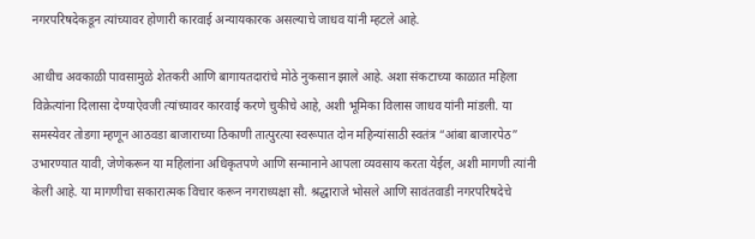नगरपरिषदेकडून त्यांच्यावर होणारी कारवाई अन्यायकारक असल्याचे जाधव यांनी म्हटले आहे.

आधीच अवकाळी पावसामुळे शेतकरी आणि बागायतदारांचे मोठे नुकसान झाले आहे. अशा संकटाच्या काळात महिला विक्रेत्यांना दिलासा देण्याऐवजी त्यांच्यावर कारवाई करणे चुकीचे आहे, अशी भूमिका विलास जाधव यांनी मांडली. या समस्येवर तोडगा म्हणून आठवडा बाजाराच्या ठिकाणी तात्पुरत्या स्वरूपात दोन महिन्यांसाठी स्वतंत्र “आंबा बाजारपेठ” उभारण्यात यावी, जेणेकरून या महिलांना अधिकृतपणे आणि सन्मानाने आपला व्यवसाय करता येईल, अशी मागणी त्यांनी केली आहे. या मागणीचा सकारात्मक विचार करून नगराध्यक्षा सौ. श्रद्धाराजे भोसले आणि सावंतवाडी नगरपरिषदेचे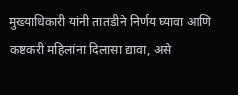मुख्याधिकारी यांनी तातडीने निर्णय घ्यावा आणि कष्टकरी महिलांना दिलासा द्यावा, असे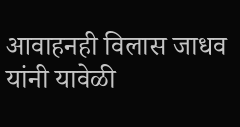आवाहनही विलास जाधव यांनी यावेळी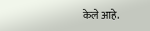केले आहे.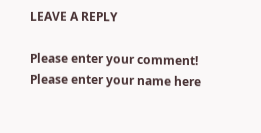LEAVE A REPLY

Please enter your comment!
Please enter your name here